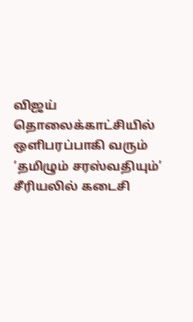விஜய் தொலைக்காட்சியில் ஒளிபரப்பாகி வரும் ‘தமிழும் சரஸ்வதியும்’ சீரியலில் கடைசி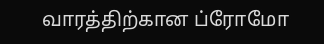வாரத்திற்கான ப்ரோமோ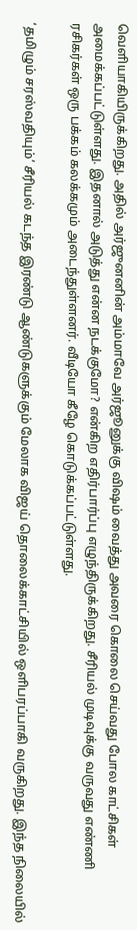வெளியாகியிருக்கிறது. அதில் அர்ஜுனனின் அம்மாவே அர்ஜூனுக்கு விஷம் வைத்து அவரை கொலை செய்வது போல காட்சிகள் அமைக்கப்பட்டுள்ளது. இதனால் அடுத்து என்ன நடக்குமோ? என்கிற எதிர்பார்ப்பு எழுந்திருக்கிறது. சீரியல் முடிவுக்கு வருவது எண்ணி ரசிகர்கள் ஒரு பக்கம் கலக்கமும் அடைந்துள்ளனர். வீடியோ கீழே கொடுக்கப்பட்டுள்ளது.

‘தமிழும் சரஸ்வதியும்’ சீரியல் கடந்த இரண்டு ஆண்டுகளுக்கும் மேலாக விஜய் தொலைக்காட்சியில் ஒளிபரப்பாகி வருகிறது. இந்த நிலையில்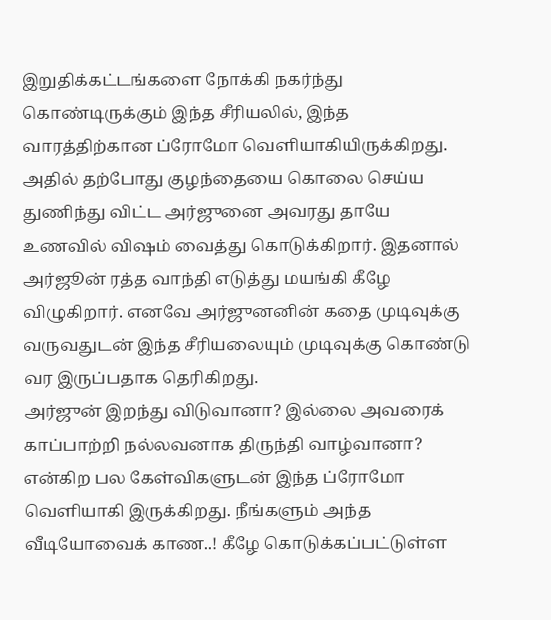இறுதிக்கட்டங்களை நோக்கி நகர்ந்து கொண்டிருக்கும் இந்த சீரியலில், இந்த வாரத்திற்கான ப்ரோமோ வெளியாகியிருக்கிறது. அதில் தற்போது குழந்தையை கொலை செய்ய துணிந்து விட்ட அர்ஜுனை அவரது தாயே உணவில் விஷம் வைத்து கொடுக்கிறார். இதனால் அர்ஜூன் ரத்த வாந்தி எடுத்து மயங்கி கீழே விழுகிறார். எனவே அர்ஜுனனின் கதை முடிவுக்கு வருவதுடன் இந்த சீரியலையும் முடிவுக்கு கொண்டு வர இருப்பதாக தெரிகிறது.
அர்ஜுன் இறந்து விடுவானா? இல்லை அவரைக் காப்பாற்றி நல்லவனாக திருந்தி வாழ்வானா? என்கிற பல கேள்விகளுடன் இந்த ப்ரோமோ வெளியாகி இருக்கிறது. நீங்களும் அந்த வீடியோவைக் காண..! கீழே கொடுக்கப்பட்டுள்ள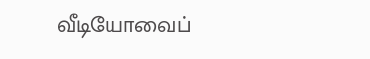வீடியோவைப்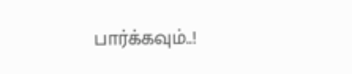பார்க்கவும்..!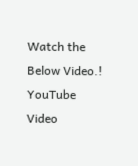Watch the Below Video.!
YouTube Video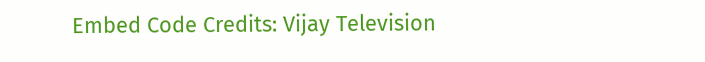Embed Code Credits: Vijay Television